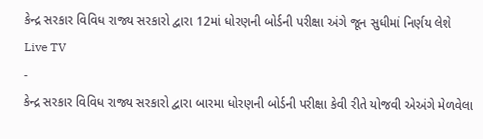કેન્દ્ર સરકાર વિવિધ રાજ્ય સરકારો દ્વારા 12માં ધોરણની બોર્ડની પરીક્ષા અંગે જૂન સુધીમાં નિર્ણય લેશે
Live TV
-
કેન્દ્ર સરકાર વિવિધ રાજ્ય સરકારો દ્વારા બારમા ધોરણની બોર્ડની પરીક્ષા કેવી રીતે યોજવી એઅંગે મેળવેલા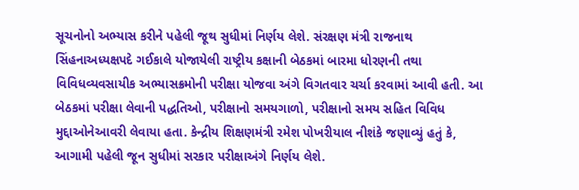સૂચનોનો અભ્યાસ કરીને પહેલી જૂથ સુધીમાં નિર્ણય લેશે. સંરક્ષણ મંત્રી રાજનાથ સિંહનાઅધ્યક્ષપદે ગઈકાલે યોજાયેલી રાષ્ટ્રીય કક્ષાની બેઠકમાં બારમા ધોરણની તથા વિવિધવ્યવસાયીક અભ્યાસક્રમોની પરીક્ષા યોજવા અંગે વિગતવાર ચર્ચા કરવામાં આવી હતી. આ બેઠકમાં પરીક્ષા લેવાની પદ્ધતિઓ, પરીક્ષાનો સમયગાળો, પરીક્ષાનો સમય સહિત વિવિધ મુદ્દાઓનેઆવરી લેવાયા હતા. કેન્દ્રીય શિક્ષણમંત્રી રમેશ પોખરીયાલ નીશંકે જણાવ્યું હતું કે, આગામી પહેલી જૂન સુધીમાં સરકાર પરીક્ષાઅંગે નિર્ણય લેશે.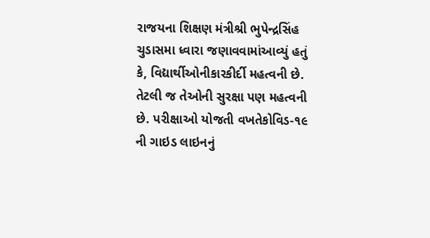રાજયના શિક્ષણ મંત્રીશ્રી ભુપેન્દ્રસિંહ ચુડાસમા ધ્વારા જણાવવામાંઆવ્યું હતું કે, વિદ્યાર્થીઓનીકારકીર્દી મહત્વની છે. તેટલી જ તેઓની સુરક્ષા પણ મહત્વની છે. પરીક્ષાઓ યોજતી વખતેકોવિડ-૧૯ ની ગાઇડ લાઇનનું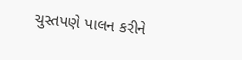ચુસ્તપણે પાલન કરીને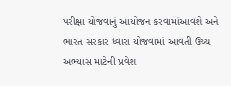પરીક્ષા યોજવાનું આયોજન કરવામાંઆવશે અને ભારત સરકાર ધ્વારા યોજવામાં આવતી ઉચ્ચ અભ્યાસ માટેની પ્રવેશ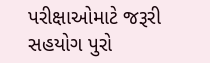પરીક્ષાઓમાટે જરૂરી સહયોગ પુરો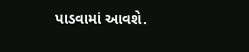પાડવામાં આવશે.